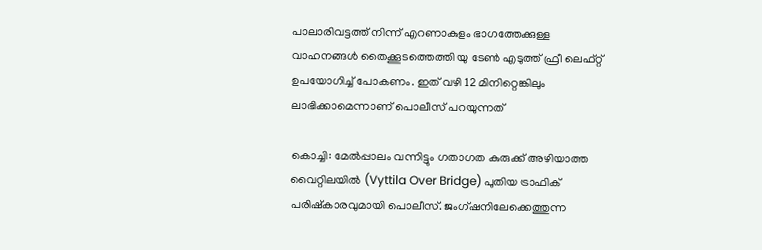പാലാരിവട്ടത്ത് നിന്ന് എറണാകുളം ഭാഗത്തേക്കുള്ള വാഹനങ്ങൾ തൈക്കൂടത്തെത്തി യു ടേൺ എടുത്ത് ഫ്രീ ലെഫ്റ്റ് ഉപയോഗിച്ച് പോകണം. ഇത് വഴി 12 മിനിറ്റെങ്കിലും ലാഭിക്കാമെന്നാണ് പൊലീസ് പറയുന്നത്

കൊച്ചി: മേൽപ്പാലം വന്നിട്ടും ഗതാഗത കുരുക്ക് അഴിയാത്ത വൈറ്റിലയിൽ (Vyttila Over Bridge) പുതിയ ട്രാഫിക് പരിഷ്കാരവുമായി പൊലീസ്. ജംഗ്ഷനിലേക്കെത്തുന്ന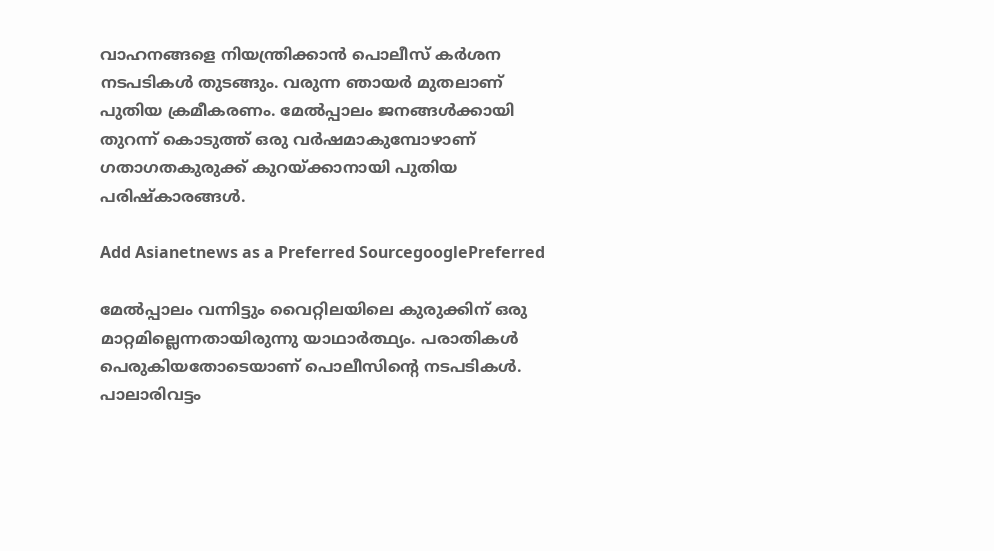വാഹനങ്ങളെ നിയന്ത്രിക്കാൻ പൊലീസ് കർശന നടപടികൾ തുടങ്ങും. വരുന്ന ഞായർ മുതലാണ് പുതിയ ക്രമീകരണം. മേൽപ്പാലം ജനങ്ങൾക്കായി തുറന്ന് കൊടുത്ത് ഒരു വർഷമാകുമ്പോഴാണ് ഗതാഗതകുരുക്ക് കുറയ്ക്കാനായി പുതിയ പരിഷ്കാരങ്ങൾ.

Add Asianetnews as a Preferred SourcegooglePreferred

മേൽപ്പാലം വന്നിട്ടും വൈറ്റിലയിലെ കുരുക്കിന് ഒരു മാറ്റമില്ലെന്നതായിരുന്നു യാഥാർത്ഥ്യം. പരാതികൾ പെരുകിയതോടെയാണ് പൊലീസിന്‍റെ നടപടികൾ. പാലാരിവട്ടം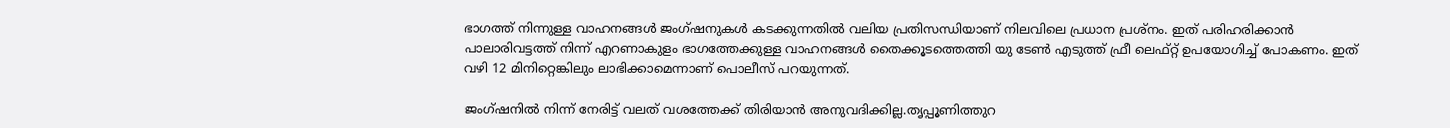ഭാഗത്ത് നിന്നുള്ള വാഹനങ്ങൾ ജംഗ്ഷനുകൾ കടക്കുന്നതിൽ വലിയ പ്രതിസന്ധിയാണ് നിലവിലെ പ്രധാന പ്രശ്നം. ഇത് പരിഹരിക്കാൻ പാലാരിവട്ടത്ത് നിന്ന് എറണാകുളം ഭാഗത്തേക്കുള്ള വാഹനങ്ങൾ തൈക്കൂടത്തെത്തി യു ടേൺ എടുത്ത് ഫ്രീ ലെഫ്റ്റ് ഉപയോഗിച്ച് പോകണം. ഇത് വഴി 12 മിനിറ്റെങ്കിലും ലാഭിക്കാമെന്നാണ് പൊലീസ് പറയുന്നത്.

ജംഗ്ഷനിൽ നിന്ന് നേരിട്ട് വലത് വശത്തേക്ക് തിരിയാൻ അനുവദിക്കില്ല.തൃപ്പൂണിത്തുറ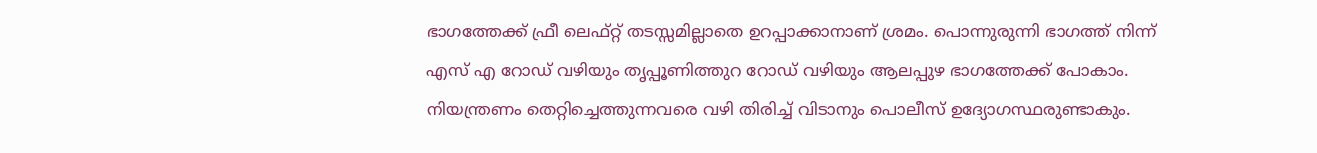ഭാഗത്തേക്ക് ഫ്രീ ലെഫ്റ്റ് തടസ്സമില്ലാതെ ഉറപ്പാക്കാനാണ് ശ്രമം. പൊന്നുരുന്നി ഭാഗത്ത് നിന്ന് എസ് എ റോഡ് വഴിയും തൃപ്പൂണിത്തുറ റോഡ് വഴിയും ആലപ്പുഴ ഭാഗത്തേക്ക് പോകാം. നിയന്ത്രണം തെറ്റിച്ചെത്തുന്നവരെ വഴി തിരിച്ച് വിടാനും പൊലീസ് ഉദ്യോഗസ്ഥരുണ്ടാകും.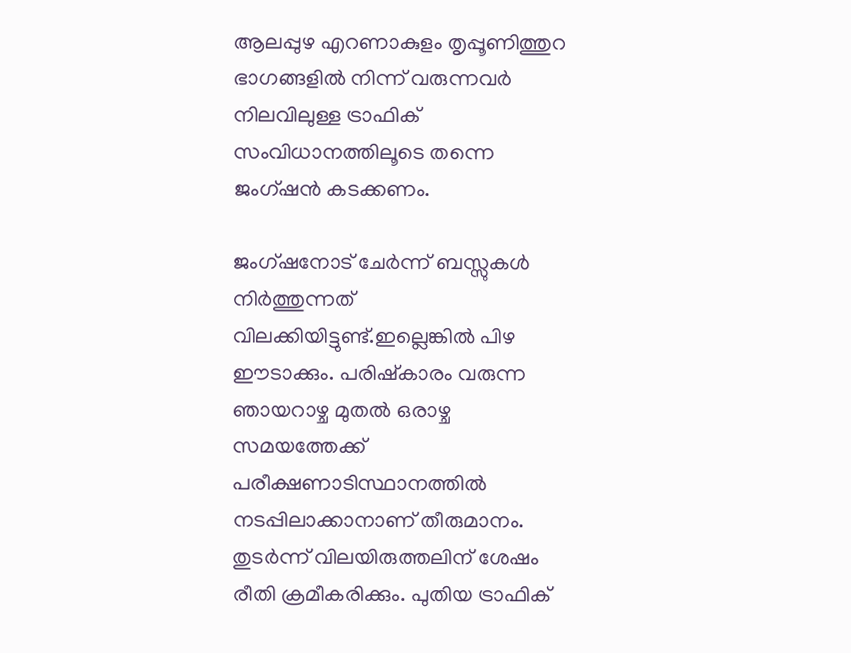ആലപ്പുഴ എറണാകുളം തൃപ്പൂണിത്തുറ ഭാഗങ്ങളിൽ നിന്ന് വരുന്നവർ നിലവിലുള്ള ട്രാഫിക് സംവിധാനത്തിലൂടെ തന്നെ ജംഗ്ഷൻ കടക്കണം.

ജംഗ്ഷനോട് ചേർന്ന് ബസ്സുകൾ നിർത്തുന്നത് വിലക്കിയിട്ടുണ്ട്.ഇല്ലെങ്കിൽ പിഴ ഈടാക്കും. പരിഷ്കാരം വരുന്ന ഞായറാഴ്ച മുതൽ ഒരാഴ്ച സമയത്തേക്ക് പരീക്ഷണാടിസ്ഥാനത്തിൽ നടപ്പിലാക്കാനാണ് തീരുമാനം. തുടർന്ന് വിലയിരുത്തലിന് ശേഷം രീതി ക്രമീകരിക്കും. പുതിയ ട്രാഫിക്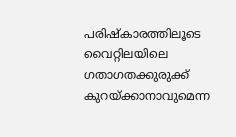പരിഷ്കാരത്തിലൂടെ വൈറ്റിലയിലെ ഗതാഗതക്കുരുക്ക് കുറയ്ക്കാനാവുമെന്ന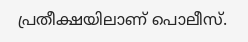പ്രതീക്ഷയിലാണ് പൊലീസ്.